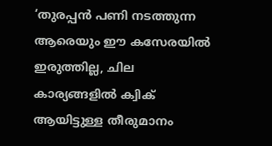‘തുരപ്പൻ പണി നടത്തുന്ന ആരെയും ഈ കസേരയിൽ ഇരുത്തില്ല, ചില കാര്യങ്ങളിൽ ക്വിക് ആയിട്ടുള്ള തീരുമാനം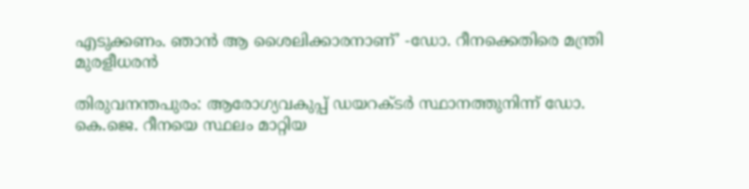എടുക്കണം. ഞാൻ ആ ശൈലിക്കാരനാണ്’ -ഡോ. റീനക്കെതിരെ മന്ത്രി മുരളീധരൻ

തിരുവനന്തപുരം: ആരോഗ്യവകുപ്പ് ഡയറക്ടർ സ്ഥാനത്തുനിന്ന് ഡോ. കെ.ജെ. റീനയെ സ്ഥലം മാറ്റിയ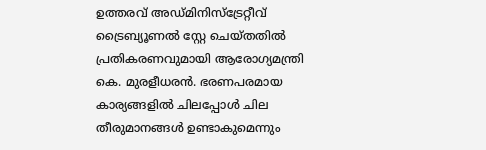ഉത്തരവ് അഡ്മിനിസ്ട്രേറ്റീവ് ട്രൈബ്യൂണൽ സ്റ്റേ ചെയ്തതിൽ പ്രതികരണവുമായി ആരോഗ്യമന്ത്രി കെ. മുരളീധരൻ. ഭരണപരമായ കാര്യങ്ങളിൽ ചിലപ്പോൾ ചില തീരുമാനങ്ങൾ ഉണ്ടാകുമെന്നും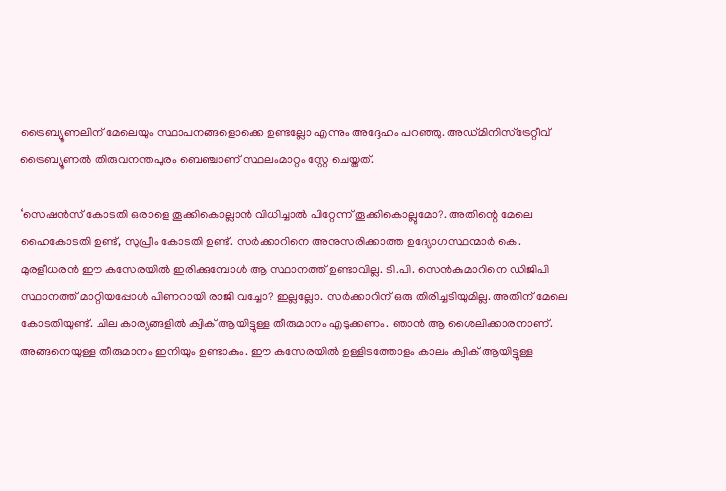ട്രൈബ്യൂണലിന് മേലെയും സ്ഥാപനങ്ങളൊക്കെ ഉണ്ടല്ലോ എന്നും അദ്ദേഹം പറഞ്ഞു. അഡ്മിനിസ്‌ട്രേറ്റീവ് ട്രൈബ്യൂണൽ തിരുവനന്തപുരം ബെഞ്ചാണ് സ്ഥലംമാറ്റം സ്റ്റേ ചെയ്തത്.

‘സെഷൻസ് കോടതി ഒരാളെ തൂക്കികൊല്ലാൻ വിധിച്ചാൽ പിറ്റേന്ന് തൂക്കികൊല്ലുമോ?. അതിന്റെ മേലെ ഹൈകോടതി ഉണ്ട്, സുപ്രീം കോടതി ഉണ്ട്. സർക്കാറിനെ അനുസരിക്കാത്ത ഉദ്യോഗസ്ഥന്മാർ കെ. മുരളീധരൻ ഈ കസേരയിൽ ഇരിക്കുമ്പോൾ ആ സ്ഥാനത്ത് ഉണ്ടാവില്ല. ടി.പി. സെൻകുമാറിനെ ഡിജിപി സ്ഥാനത്ത് മാറ്റിയപ്പോൾ പിണറായി രാജി വച്ചോ? ഇല്ലല്ലോ. സർക്കാറിന് ഒരു തിരിച്ചടിയുമില്ല. അതിന് മേലെ കോടതിയുണ്ട്. ചില കാര്യങ്ങളിൽ ക്വിക് ആയിട്ടുള്ള തീരുമാനം എടുക്കണം. ഞാൻ ആ ശൈലിക്കാരനാണ്. അങ്ങനെയുള്ള തീരുമാനം ഇനിയും ഉണ്ടാകും. ഈ കസേരയിൽ ഉള്ളിടത്തോളം കാലം ക്വിക് ആയിട്ടുള്ള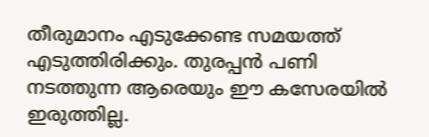തീരുമാനം എടുക്കേണ്ട സമയത്ത് എടുത്തിരിക്കും. തുരപ്പൻ പണി നടത്തുന്ന ആരെയും ഈ കസേരയിൽ ഇരുത്തില്ല.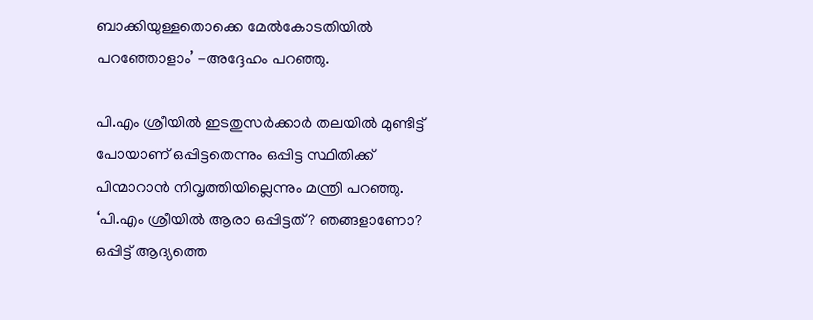ബാക്കിയുള്ളതൊക്കെ മേൽകോടതിയിൽ പറഞ്ഞോളാം’ -അദ്ദേഹം പറഞ്ഞു.

പി.എം ശ്രീയിൽ ഇടതുസർക്കാർ തലയിൽ മുണ്ടിട്ട് പോയാണ് ഒപ്പിട്ടതെന്നും ഒപ്പിട്ട സ്ഥിതിക്ക് പിന്മാറാൻ നിവൃത്തിയില്ലെന്നും മന്ത്രി പറഞ്ഞു. ‘പി.എം ശ്രീയിൽ ആരാ ഒപ്പിട്ടത്? ഞങ്ങളാണോ? ഒപ്പിട്ട് ആദ്യത്തെ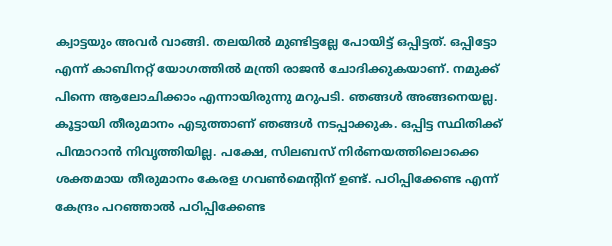ക്വാട്ടയും അവർ വാങ്ങി. തലയിൽ മുണ്ടിട്ടല്ലേ പോയിട്ട് ഒപ്പിട്ടത്. ഒപ്പിട്ടോ എന്ന് കാബിനറ്റ് യോഗത്തിൽ മന്ത്രി രാജൻ ചോദിക്കുകയാണ്. നമുക്ക് പിന്നെ ആലോചിക്കാം എന്നായിരുന്നു മറുപടി. ഞങ്ങൾ അങ്ങനെയല്ല. കൂട്ടായി തീരുമാനം എടുത്താണ് ഞങ്ങൾ നടപ്പാക്കുക. ഒപ്പിട്ട സ്ഥിതിക്ക് പിന്മാറാൻ നിവൃത്തിയില്ല. പക്ഷേ, സിലബസ് നിർണയത്തിലൊക്കെ ശക്തമായ തീരുമാനം കേരള ഗവൺമെന്റിന് ഉണ്ട്. പഠിപ്പിക്കേണ്ട എന്ന് കേന്ദ്രം പറഞ്ഞാൽ പഠിപ്പിക്കേണ്ട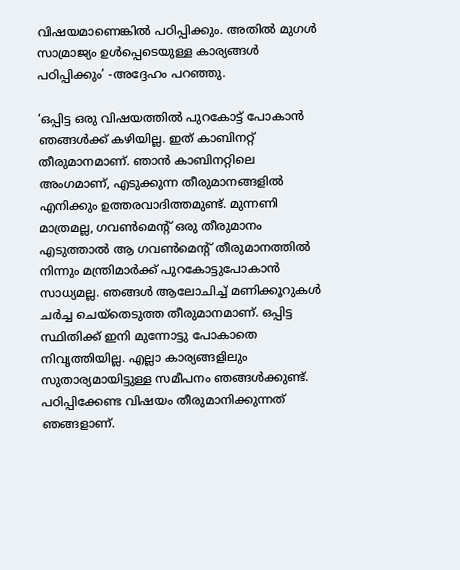വിഷയമാണെങ്കിൽ പഠിപ്പിക്കും. അതിൽ മുഗൾ സാമ്രാജ്യം ഉൾപ്പെടെയുള്ള കാര്യങ്ങൾ പഠിപ്പിക്കും’ -അദ്ദേഹം പറഞ്ഞു.

‘ഒപ്പിട്ട ഒരു വിഷയത്തിൽ പുറകോട്ട് പോകാൻ ഞങ്ങൾക്ക് കഴിയില്ല. ഇത് കാബിനറ്റ് തീരുമാനമാണ്. ഞാൻ കാബിനറ്റിലെ അംഗമാണ്, എടുക്കുന്ന തീരുമാനങ്ങളിൽ എനിക്കും ഉത്തരവാദിത്തമുണ്ട്. മുന്നണി മാത്രമല്ല, ഗവൺമെന്റ് ഒരു തീരുമാനം എടുത്താൽ ആ ഗവൺമെന്റ് തീരുമാനത്തിൽ നിന്നും മന്ത്രിമാർക്ക് പുറകോട്ടുപോകാൻ സാധ്യമല്ല. ഞങ്ങൾ ആലോചിച്ച് മണിക്കൂറുകൾ ചർച്ച ചെയ്തെടുത്ത തീരുമാനമാണ്. ഒപ്പിട്ട സ്ഥിതിക്ക് ഇനി മുന്നോട്ടു പോകാതെ നിവൃത്തിയില്ല. എല്ലാ കാര്യങ്ങളിലും സുതാര്യമായിട്ടുള്ള സമീപനം ഞങ്ങൾക്കുണ്ട്. പഠിപ്പിക്കേണ്ട വിഷയം തീരുമാനിക്കുന്നത് ഞങ്ങളാണ്.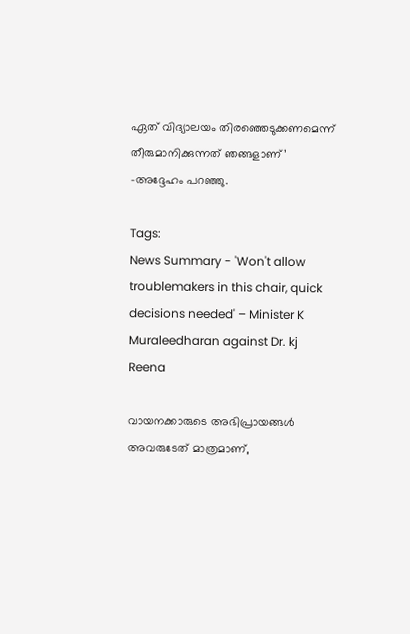ഏത് വിദ്യാലയം തിരഞ്ഞെടുക്കണമെന്ന് തീരുമാനിക്കുന്നത് ഞങ്ങളാണ്’ -അദ്ദേഹം പറഞ്ഞു.

Tags:
News Summary - 'Won't allow troublemakers in this chair, quick decisions needed' – Minister K Muraleedharan against Dr. kj Reena

വായനക്കാരുടെ അഭിപ്രായങ്ങള്‍ അവരുടേത് മാത്രമാണ്,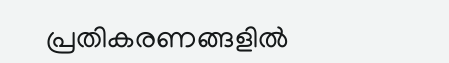പ്രതികരണങ്ങളിൽ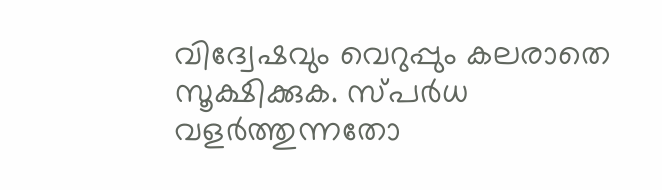വിദ്വേഷവും വെറുപ്പും കലരാതെ സൂക്ഷിക്കുക. സ്പർധ വളർത്തുന്നതോ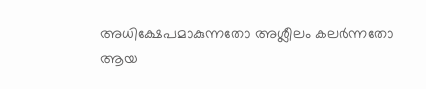അധിക്ഷേപമാകുന്നതോ അശ്ലീലം കലർന്നതോ ആയ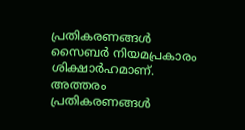പ്രതികരണങ്ങൾ സൈബർ നിയമപ്രകാരം ശിക്ഷാർഹമാണ്. അത്തരം പ്രതികരണങ്ങൾ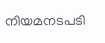നിയമനടപടി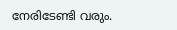നേരിടേണ്ടി വരും.